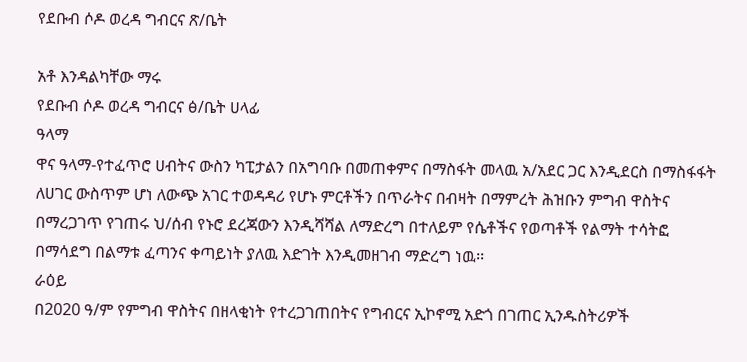የደቡብ ሶዶ ወረዳ ግብርና ጽ/ቤት

አቶ እንዳልካቸው ማሩ
የደቡብ ሶዶ ወረዳ ግብርና ፅ/ቤት ሀላፊ
ዓላማ
ዋና ዓላማ-የተፈጥሮ ሀብትና ውስን ካፒታልን በአግባቡ በመጠቀምና በማስፋት መላዉ አ/አደር ጋር እንዲደርስ በማስፋፋት ለሀገር ውስጥም ሆነ ለውጭ አገር ተወዳዳሪ የሆኑ ምርቶችን በጥራትና በብዛት በማምረት ሕዝቡን ምግብ ዋስትና በማረጋገጥ የገጠሩ ህ/ሰብ የኑሮ ደረጃውን እንዲሻሻል ለማድረግ በተለይም የሴቶችና የወጣቶች የልማት ተሳትፎ በማሳደግ በልማቱ ፈጣንና ቀጣይነት ያለዉ እድገት እንዲመዘገብ ማድረግ ነዉ፡፡
ራዕይ
በ2020 ዓ/ም የምግብ ዋስትና በዘላቂነት የተረጋገጠበትና የግብርና ኢኮኖሚ አድጎ በገጠር ኢንዱስትሪዎች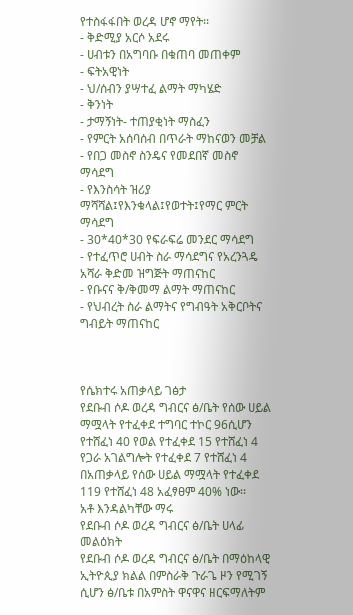የተስፋፋበት ወረዳ ሆኖ ማየት፡፡
- ቅድሚያ አርሶ አደሩ
- ሀብቱን በአግባቡ በቁጠባ መጠቀም
- ፍትአዊነት
- ህ/ሰብን ያሣተፈ ልማት ማካሄድ
- ቅንነት
- ታማኝነት- ተጠያቂነት ማስፈን
- የምርት አሰባሰብ በጥራት ማከናወን መቻል
- የበጋ መስኖ ስንዴና የመደበኛ መስኖ ማሳደግ
- የእንስሳት ዝሪያ ማሻሻል፤የእንቁላል፤የወተት፤የማር ምርት ማሳደግ
- 30*40*30 የፍራፍሬ መንደር ማሳደግ
- የተፈጥሮ ሀብት ስራ ማሳደግና የአረንጓዴ አሻራ ቅድመ ዝግጅት ማጠናከር
- የቡናና ቅ/ቅመማ ልማት ማጠናከር
- የህብረት ስራ ልማትና የግብዓት አቅርቦትና ግብይት ማጠናከር



የሴክተሩ አጠቃላይ ገፅታ
የደቡብ ሶዶ ወረዳ ግብርና ፅ/ቤት የሰው ሀይል ማሟላት የተፈቀደ ተግባር ተኮር 96ሲሆን የተሸፈነ 40 የወል የተፈቀደ 15 የተሸፈነ 4 የጋራ አገልግሎት የተፈቀደ 7 የተሸፈነ 4 በአጠቃላይ የሰው ሀይል ማሟላት የተፈቀደ 119 የተሸፈነ 48 አፈፃፀም 40% ነው፡፡
አቶ እንዳልካቸው ማሩ
የደቡብ ሶዶ ወረዳ ግብርና ፅ/ቤት ሀላፊ መልዕክት
የደቡብ ሶዶ ወረዳ ግብርና ፅ/ቤት በማዕከላዊ ኢትዮጲያ ክልል በምስራቅ ጉራጌ ዞን የሚገኝ ሲሆን ፅ/ቤቱ በአምስት ዋናዋና ዘርፍማለትም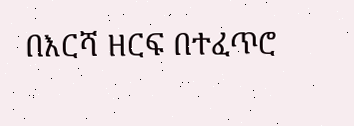በእርሻ ዘርፍ በተፈጥሮ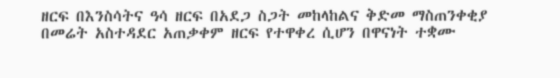ዘርፍ በእንስሳትና ዓሳ ዘርፍ በአደጋ ስጋት መከላከልና ቅድመ ማስጠንቀቂያ በመሬት አስተዳደር አጠቃቀም ዘርፍ የተዋቀረ ሲሆን በዋናነት ተቋሙ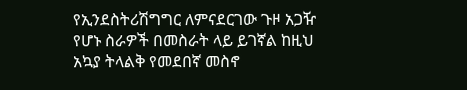የኢንደስትሪሽግግር ለምናደርገው ጉዞ አጋዥ የሆኑ ስራዎች በመስራት ላይ ይገኛል ከዚህ አኳያ ትላልቅ የመደበኛ መስኖ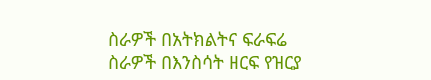ስራዎች በአትክልትና ፍራፍሬ ስራዎች በእንስሳት ዘርፍ የዝርያ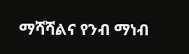ማሻሻልና የንብ ማነብ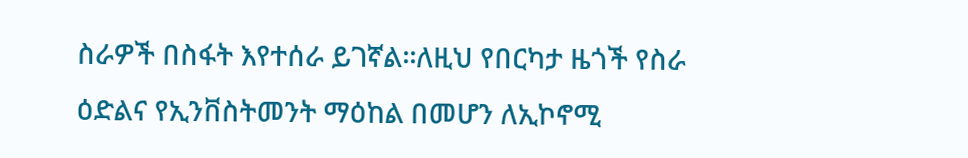ስራዎች በስፋት እየተሰራ ይገኛል፡፡ለዚህ የበርካታ ዜጎች የስራ ዕድልና የኢንቨስትመንት ማዕከል በመሆን ለኢኮኖሚ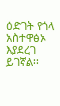ዕድገት የጎላ አስተዋፅኦ እያደረገ ይገኛል፡፡